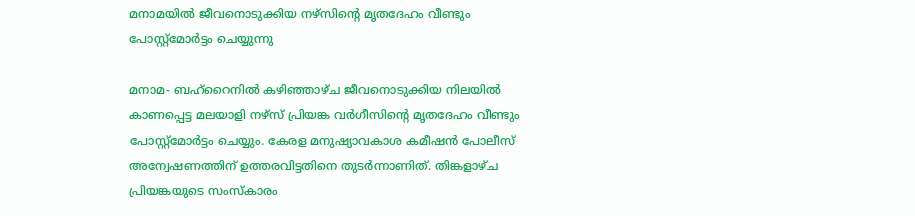മനാമയില്‍ ജീവനൊടുക്കിയ നഴ്‌സിന്റെ മൃതദേഹം വീണ്ടും പോസ്റ്റ്‌മോര്‍ട്ടം ചെയ്യുന്നു

മനാമ- ബഹ്റൈനില്‍ കഴിഞ്ഞാഴ്ച ജീവനൊടുക്കിയ നിലയില്‍ കാണപ്പെട്ട മലയാളി നഴ്‌സ് പ്രിയങ്ക വര്‍ഗീസിന്റെ മൃതദേഹം വീണ്ടും പോസ്റ്റ്‌മോര്‍ട്ടം ചെയ്യും. കേരള മനുഷ്യാവകാശ കമീഷന്‍ പോലീസ് അന്വേഷണത്തിന് ഉത്തരവിട്ടതിനെ തുടര്‍ന്നാണിത്. തിങ്കളാഴ്ച പ്രിയങ്കയുടെ സംസ്കാരം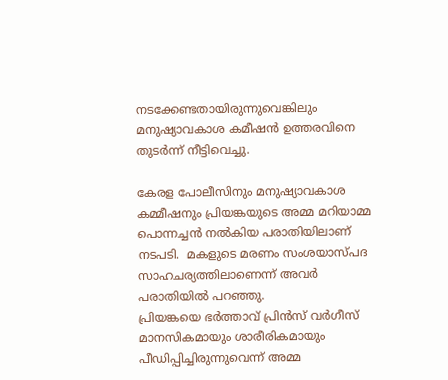നടക്കേണ്ടതായിരുന്നുവെങ്കിലും മനുഷ്യാവകാശ കമീഷന്‍ ഉത്തരവിനെ തുടര്‍ന്ന് നീട്ടിവെച്ചു.

കേരള പോലീസിനും മനുഷ്യാവകാശ കമ്മീഷനും പ്രിയങ്കയുടെ അമ്മ മറിയാമ്മ പൊന്നച്ചന്‍ നല്‍കിയ പരാതിയിലാണ് നടപടി.  മകളുടെ മരണം സംശയാസ്പദ സാഹചര്യത്തിലാണെന്ന് അവര്‍ പരാതിയില്‍ പറഞ്ഞു.
പ്രിയങ്കയെ ഭര്‍ത്താവ് പ്രിന്‍സ് വര്‍ഗീസ് മാനസികമായും ശാരീരികമായും പീഡിപ്പിച്ചിരുന്നുവെന്ന് അമ്മ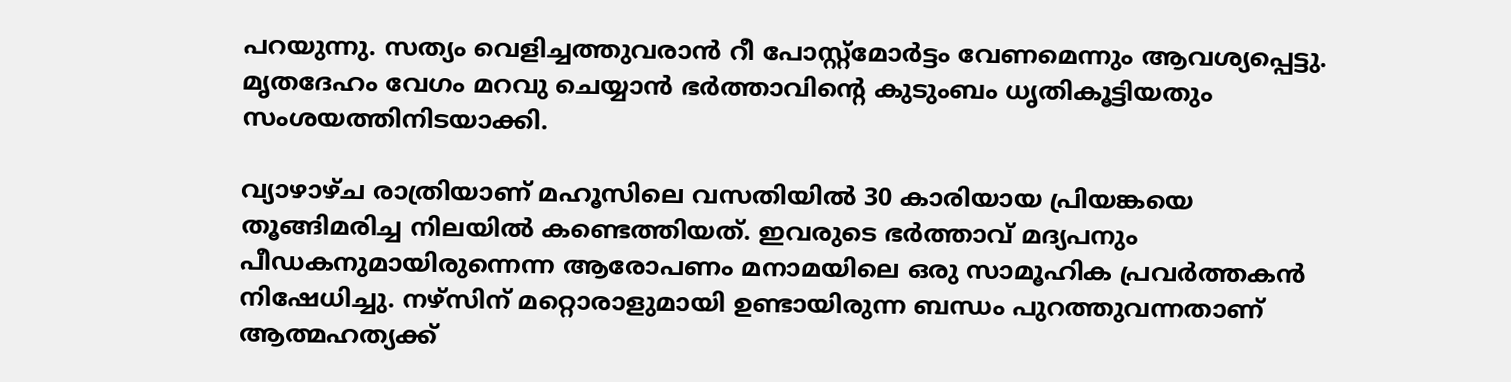പറയുന്നു. സത്യം വെളിച്ചത്തുവരാന്‍ റീ പോസ്റ്റ്‌മോര്‍ട്ടം വേണമെന്നും ആവശ്യപ്പെട്ടു. മൃതദേഹം വേഗം മറവു ചെയ്യാന്‍ ഭര്‍ത്താവിന്റെ കുടുംബം ധൃതികൂട്ടിയതും സംശയത്തിനിടയാക്കി.

വ്യാഴാഴ്ച രാത്രിയാണ് മഹൂസിലെ വസതിയില്‍ 30 കാരിയായ പ്രിയങ്കയെ തൂങ്ങിമരിച്ച നിലയില്‍ കണ്ടെത്തിയത്. ഇവരുടെ ഭര്‍ത്താവ് മദ്യപനും പീഡകനുമായിരുന്നെന്ന ആരോപണം മനാമയിലെ ഒരു സാമൂഹിക പ്രവര്‍ത്തകന്‍ നിഷേധിച്ചു. നഴ്‌സിന് മറ്റൊരാളുമായി ഉണ്ടായിരുന്ന ബന്ധം പുറത്തുവന്നതാണ് ആത്മഹത്യക്ക്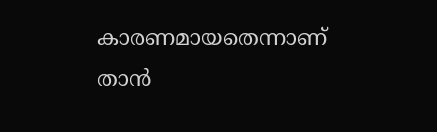കാരണമായതെന്നാണ് താന്‍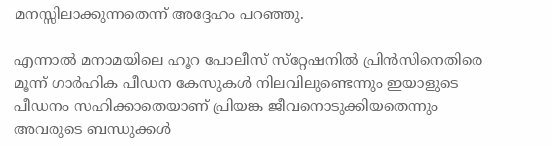മനസ്സിലാക്കുന്നതെന്ന് അദ്ദേഹം പറഞ്ഞു.

എന്നാല്‍ മനാമയിലെ ഹൂറ പോലീസ് സ്‌റ്റേഷനില്‍ പ്രിന്‍സിനെതിരെ മൂന്ന് ഗാര്‍ഹിക പീഡന കേസുകള്‍ നിലവിലുണ്ടെന്നും ഇയാളുടെ പീഡനം സഹിക്കാതെയാണ് പ്രിയങ്ക ജീവനൊടുക്കിയതെന്നും അവരുടെ ബന്ധുക്കള്‍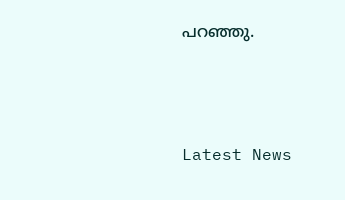പറഞ്ഞു.



Latest News